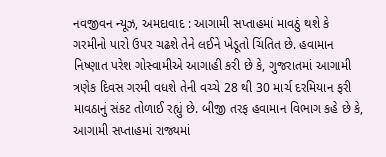નવજીવન ન્યૂઝ, અમદાવાદ : આગામી સપ્તાહમાં માવઠું થશે કે ગરમીનો પારો ઉપર ચઢશે તેને લઈને ખેડૂતો ચિંતિત છે. હવામાન નિષ્ણાત પરેશ ગોસ્વામીએ આગાહી કરી છે કે, ગુજરાતમાં આગામી ત્રણેક દિવસ ગરમી વધશે તેની વચ્ચે 28 થી 30 માર્ચ દરમિયાન ફરી માવઠાનું સંકટ તોળાઈ રહ્યું છે. બીજી તરફ હવામાન વિભાગ કહે છે કે, આગામી સપ્તાહમાં રાજ્યમાં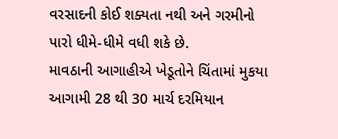વરસાદની કોઈ શક્યતા નથી અને ગરમીનો પારો ધીમે-ધીમે વધી શકે છે.
માવઠાની આગાહીએ ખેડૂતોને ચિંતામાં મુકયા
આગામી 28 થી 30 માર્ચ દરમિયાન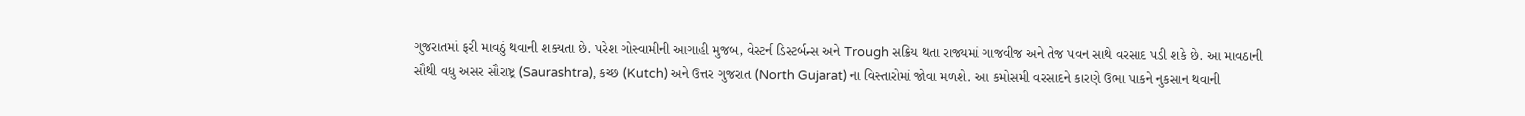ગુજરાતમાં ફરી માવઠું થવાની શક્યતા છે. પરેશ ગોસ્વામીની આગાહી મુજબ, વેસ્ટર્ન ડિસ્ટર્બન્સ અને Trough સક્રિય થતા રાજ્યમાં ગાજવીજ અને તેજ પવન સાથે વરસાદ પડી શકે છે. આ માવઠાની સૌથી વધુ અસર સૌરાષ્ટ્ર (Saurashtra), કચ્છ (Kutch) અને ઉત્તર ગુજરાત (North Gujarat) ના વિસ્તારોમાં જોવા મળશે. આ કમોસમી વરસાદને કારણે ઉભા પાકને નુકસાન થવાની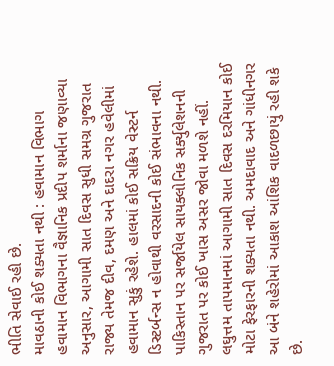ભીતિ સેવાઈ રહી છે.
માવઠાની કોઈ શક્યતા નથી : હવામાન વિભાગ
હવામાન વિભાગના વૈજ્ઞાનિક પ્રદીપ શર્માના જણાવ્યા અનુસાર, આગામી સાત દિવસ સુધી સમગ્ર ગુજરાત રાજ્ય તેમજ દીવ, દમણ અને દાદરા નગર હવેલીમાં હવામાન સુકું રહેશે. હાલમાં કોઈ સક્રિય વેસ્ટર્ન ડિસ્ટર્બન્સ ન હોવાથી વરસાદની કોઈ સંભાવના નથી. પાકિસ્તાન પર સર્જાયેલ સાયક્લોનિક સર્ક્યુલેશનની ગુજરાત પર કોઈ ખાસ અસર જોવા મળશે નહીં. લઘુત્તમ તાપમાનમાં આગામી સાત દિવસ દરમિયાન કોઈ મોટા ફેરફારની શક્યતા નથી. અમદાવાદ અને ગાંધીનગર આ બંને શહેરોમાં આકાશ આંશિક વાદળછાયું રહી શકે છે.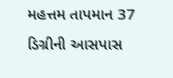મહત્તમ તાપમાન 37 ડિગ્રીની આસપાસ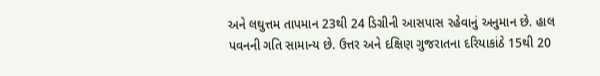અને લઘુત્તમ તાપમાન 23થી 24 ડિગ્રીની આસપાસ રહેવાનું અનુમાન છે. હાલ પવનની ગતિ સામાન્ય છે. ઉત્તર અને દક્ષિણ ગુજરાતના દરિયાકાંઠે 15થી 20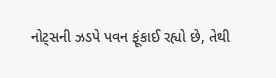નોટ્સની ઝડપે પવન ફૂંકાઈ રહ્યો છે, તેથી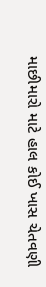માછીમારો માટે હાલ કોઈ ખાસ ચેતવણી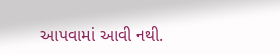આપવામાં આવી નથી.